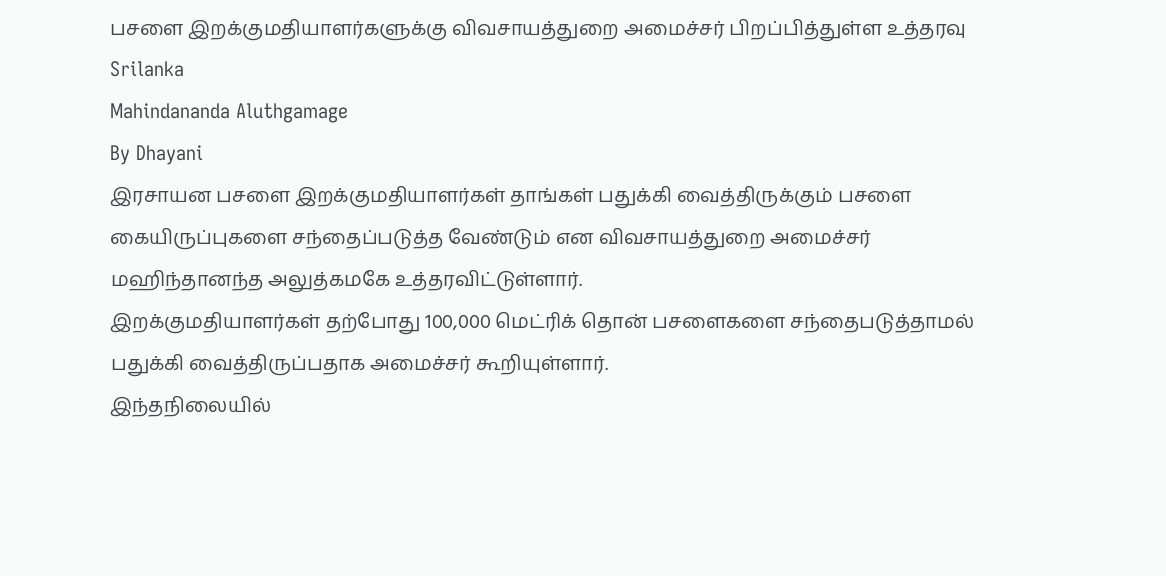பசளை இறக்குமதியாளர்களுக்கு விவசாயத்துறை அமைச்சர் பிறப்பித்துள்ள உத்தரவு
Srilanka
Mahindananda Aluthgamage
By Dhayani
இரசாயன பசளை இறக்குமதியாளர்கள் தாங்கள் பதுக்கி வைத்திருக்கும் பசளை கையிருப்புகளை சந்தைப்படுத்த வேண்டும் என விவசாயத்துறை அமைச்சர் மஹிந்தானந்த அலுத்கமகே உத்தரவிட்டுள்ளார்.
இறக்குமதியாளர்கள் தற்போது 100,000 மெட்ரிக் தொன் பசளைகளை சந்தைபடுத்தாமல் பதுக்கி வைத்திருப்பதாக அமைச்சர் கூறியுள்ளார்.
இந்தநிலையில்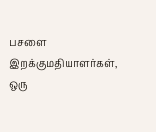பசளை இறக்குமதியாளர்கள், ஒரு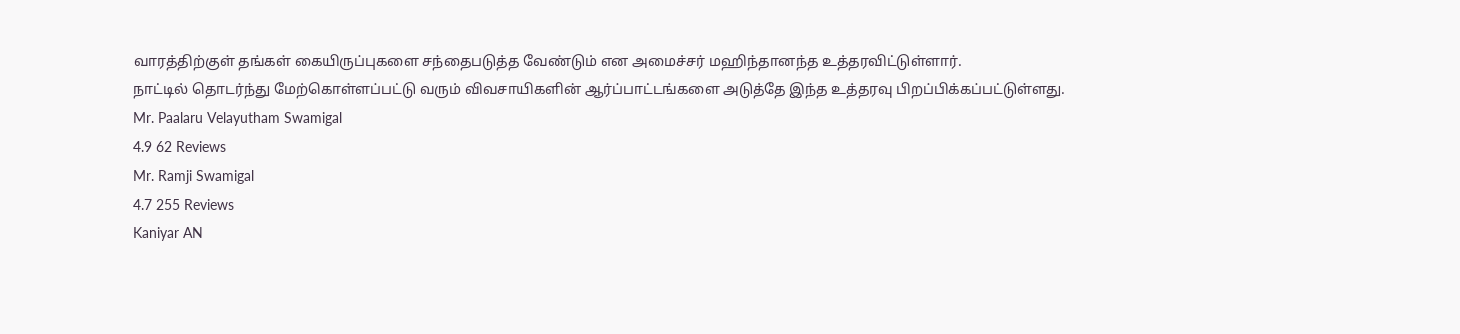வாரத்திற்குள் தங்கள் கையிருப்புகளை சந்தைபடுத்த வேண்டும் என அமைச்சர் மஹிந்தானந்த உத்தரவிட்டுள்ளார்.
நாட்டில் தொடர்ந்து மேற்கொள்ளப்பட்டு வரும் விவசாயிகளின் ஆர்ப்பாட்டங்களை அடுத்தே இந்த உத்தரவு பிறப்பிக்கப்பட்டுள்ளது.
Mr. Paalaru Velayutham Swamigal
4.9 62 Reviews
Mr. Ramji Swamigal
4.7 255 Reviews
Kaniyar AN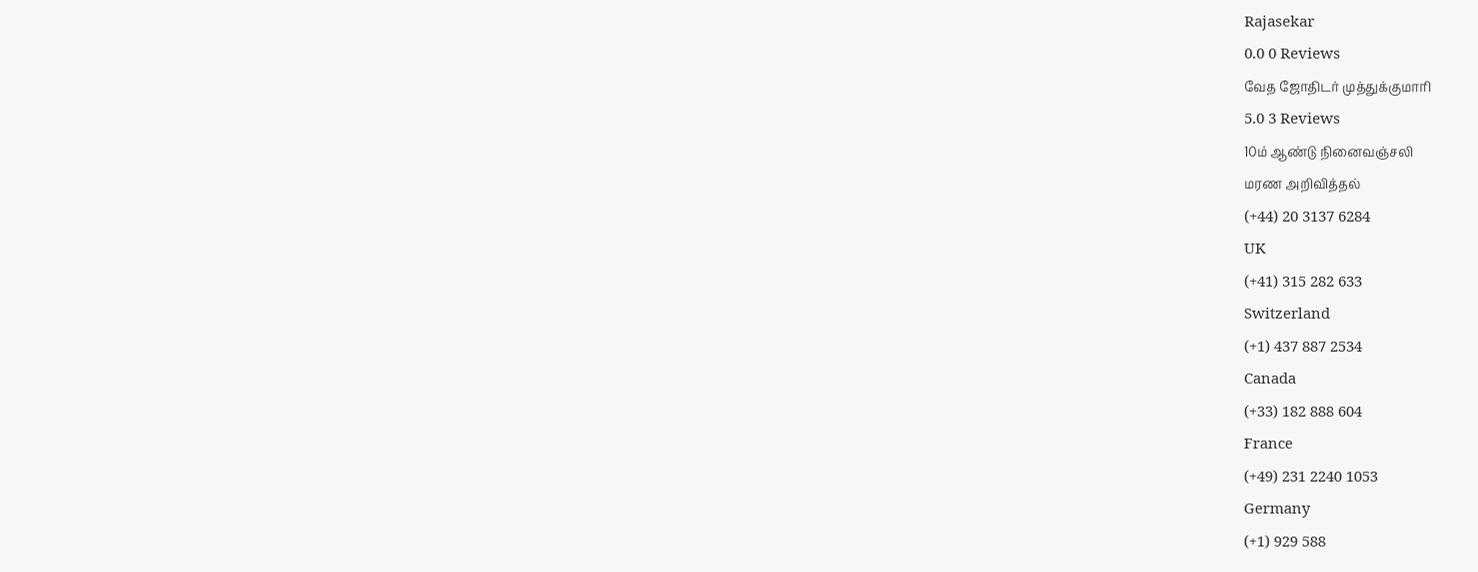Rajasekar
0.0 0 Reviews
வேத ஜோதிடர் முத்துக்குமாரி
5.0 3 Reviews
10ம் ஆண்டு நினைவஞ்சலி
மரண அறிவித்தல்
(+44) 20 3137 6284
UK
(+41) 315 282 633
Switzerland
(+1) 437 887 2534
Canada
(+33) 182 888 604
France
(+49) 231 2240 1053
Germany
(+1) 929 588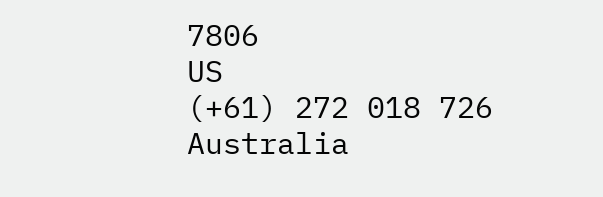7806
US
(+61) 272 018 726
Australia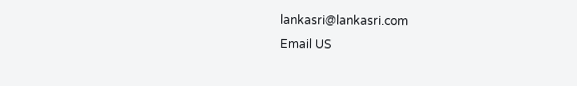lankasri@lankasri.com
Email US